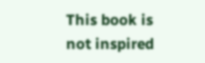This book is not inspired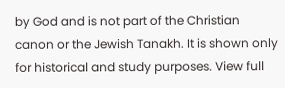by God and is not part of the Christian canon or the Jewish Tanakh. It is shown only for historical and study purposes. View full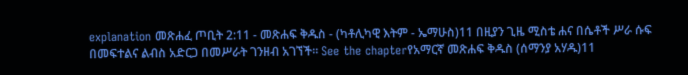explanation መጽሐፈ ጦቢት 2:11 - መጽሐፍ ቅዱስ - (ካቶሊካዊ እትም - ኤማሁስ)11 በዚያን ጊዜ ሚስቴ ሐና በሴቶች ሥራ ሱፍ በመፍተልና ልብስ አድርጋ በመሥራት ገንዘብ አገኘች። See the chapterየአማርኛ መጽሐፍ ቅዱስ (ሰማንያ አሃዱ)11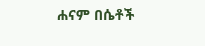ሐናም በሴቶች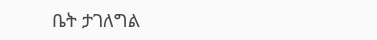ቤት ታገለግል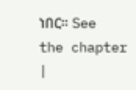ነበር። See the chapter |